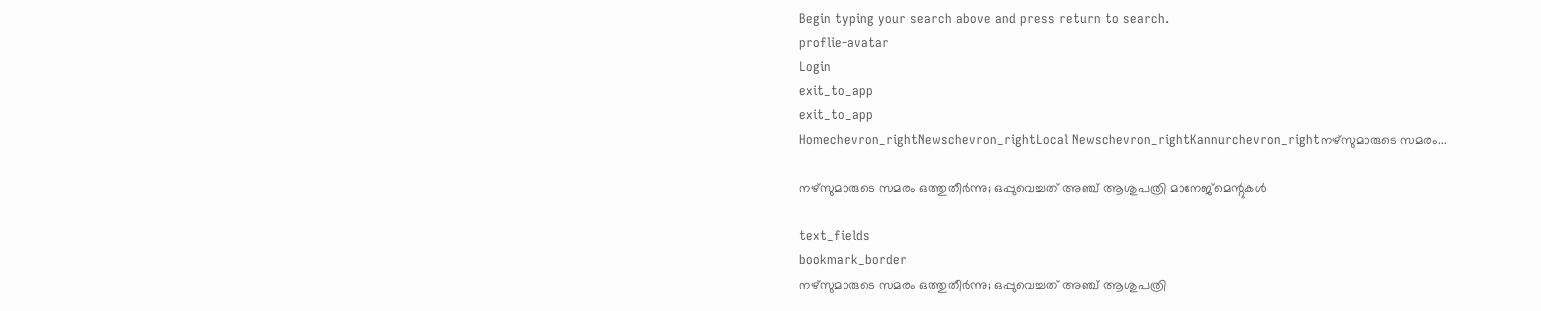Begin typing your search above and press return to search.
proflie-avatar
Login
exit_to_app
exit_to_app
Homechevron_rightNewschevron_rightLocal Newschevron_rightKannurchevron_rightനഴ്സുമാരുടെ സമരം...

നഴ്സുമാരുടെ സമരം ഒത്തുതീർന്നു; ഒപ്പുവെച്ചത് അഞ്ച് ആശുപത്രി മാനേജ്മെന്റുകൾ

text_fields
bookmark_border
നഴ്സുമാരുടെ സമരം ഒത്തുതീർന്നു; ഒപ്പുവെച്ചത് അഞ്ച് ആശുപത്രി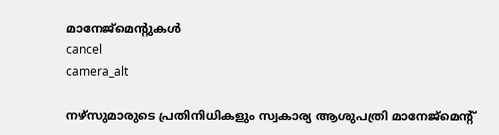മാനേജ്മെന്റുകൾ
cancel
camera_alt

നഴ്സുമാരുടെ പ്രതിനിധികളും സ്വകാര്യ ആശുപത്രി മാനേജ്‌മെന്റ്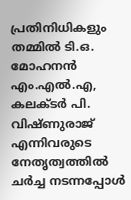പ്രതിനിധികളും തമ്മിൽ ടി.ഒ. മോഹനൻ എം.എൽ.എ, കലക്ടർ പി. വിഷ്ണുരാജ് എന്നിവരുടെ നേതൃത്വത്തിൽ ചർച്ച നടന്നപ്പോൾ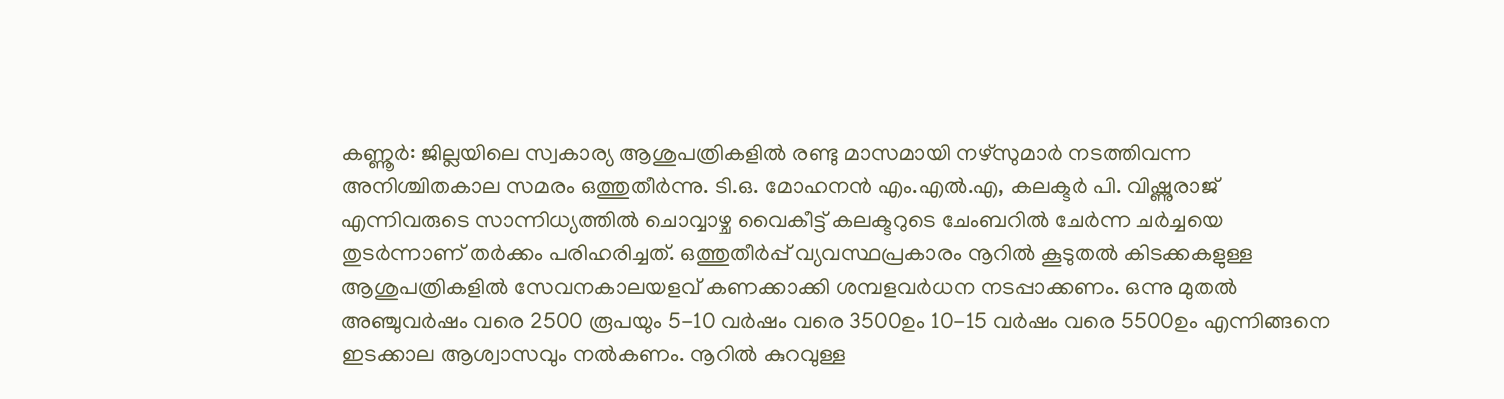കണ്ണൂർ: ജില്ലയിലെ സ്വകാര്യ ആശുപത്രികളിൽ രണ്ടു മാസമായി നഴ്‌സുമാർ നടത്തിവന്ന അനിശ്ചിതകാല സമരം ഒത്തുതീർന്നു. ടി.ഒ. മോഹനൻ എം.എൽ.എ, കലക്ടർ പി. വിഷ്ണുരാജ് എന്നിവരുടെ സാന്നിധ്യത്തിൽ ചൊവ്വാഴ്ച വൈകീട്ട് കലക്ടറുടെ ചേംബറിൽ ചേർന്ന ചർച്ചയെ തുടർന്നാണ് തർക്കം പരിഹരിച്ചത്. ഒത്തുതീർപ്പ് വ്യവസ്ഥപ്രകാരം നൂറിൽ കൂടുതൽ കിടക്കകളുള്ള ആശുപത്രികളിൽ സേവനകാലയളവ് കണക്കാക്കി ശമ്പളവർധന നടപ്പാക്കണം. ഒന്നു മുതൽ അഞ്ചുവർഷം വരെ 2500 രൂപയും 5-10 വർഷം വരെ 3500ഉം 10-15 വർഷം വരെ 5500ഉം എന്നിങ്ങനെ ഇടക്കാല ആശ്വാസവും നൽകണം. നൂറിൽ കുറവുള്ള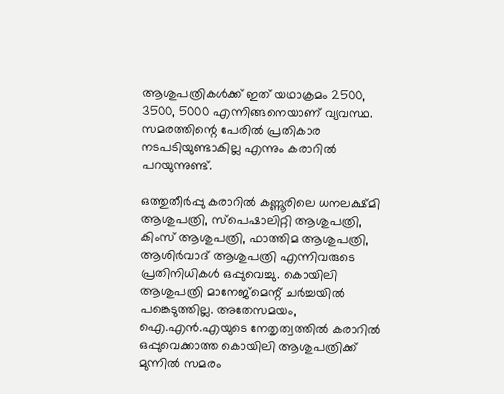ആശുപത്രികൾക്ക് ഇത് യഥാക്രമം 2500, 3500, 5000 എന്നിങ്ങനെയാണ് വ്യവസ്ഥ. സമരത്തിന്റെ പേരിൽ പ്രതികാര നടപടിയുണ്ടാകില്ല എന്നും കരാറിൽ പറയുന്നുണ്ട്.

ഒത്തുതീർപ്പു കരാറിൽ കണ്ണൂരിലെ ധനലക്ഷ്മി ആശുപത്രി, സ്പെഷാലിറ്റി ആശുപത്രി, കിംസ് ആശുപത്രി, ഫാത്തിമ ആശുപത്രി, ആശിർവാദ് ആശുപത്രി എന്നിവരുടെ പ്രതിനിധികൾ ഒപ്പുവെച്ചു. കൊയിലി ആശുപത്രി മാനേജ്മെന്റ് ചർച്ചയിൽ പങ്കെടുത്തില്ല. അതേസമയം, ഐ.എൻ.എയുടെ നേതൃത്വത്തിൽ കരാറിൽ ഒപ്പുവെക്കാത്ത കൊയിലി ആശുപത്രിക്ക് മുന്നിൽ സമരം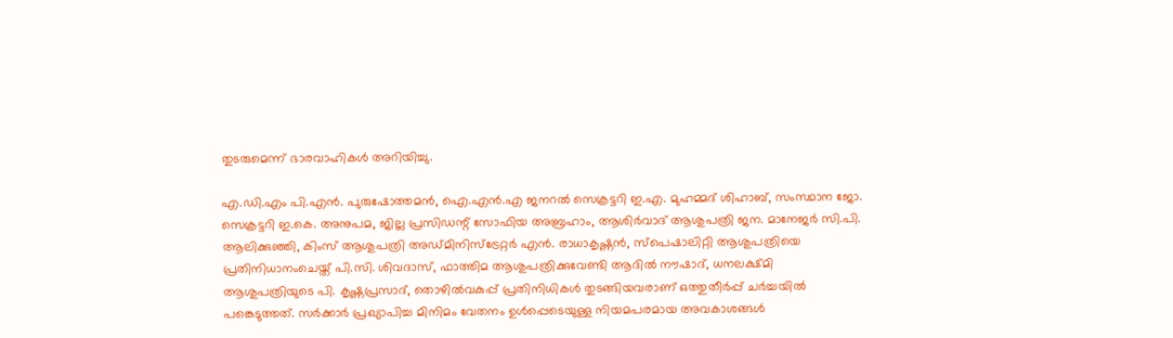തുടരുമെന്ന് ഭാരവാഹികൾ അറിയിച്ചു.

എ.ഡി.എം പി.എൻ. പുരുഷോത്തമൻ, ഐ.എൻ.എ ജനറൽ സെക്രട്ടറി ഇ.എ. മുഹമ്മദ് ശിഹാബ്, സംസ്ഥാന ജോ. സെക്രട്ടറി ഇ.കെ. അനുപമ, ജില്ല പ്രസിഡന്റ് സോഫിയ അബ്രഹാം, ആശിർവാദ് ആശുപത്രി ജന. മാനേജർ സി.പി. ആലിക്കുഞ്ഞി, കിംസ് ആശുപത്രി അഡ്മിനിസ്ട്രേറ്റർ എൻ. രാധാകൃഷ്ണൻ, സ്പെഷാലിറ്റി ആശുപത്രിയെ പ്രതിനിധാനംചെയ്ത് പി.സി. ശിവദാസ്, ഫാത്തിമ ആശുപത്രിക്കുവേണ്ടി ആദിൽ നൗഷാദ്, ധനലക്ഷ്മി ആശുപത്രിയുടെ പി. കൃഷ്ണപ്രസാദ്, തൊഴിൽവകുപ്പ് പ്രതിനിധികൾ തുടങ്ങിയവരാണ് ഒത്തുതീർപ്പ് ചർച്ചയിൽ പങ്കെടുത്തത്. സർക്കാർ പ്രഖ്യാപിച്ച മിനിമം വേതനം ഉൾപ്പെടെയുള്ള നിയമപരമായ അവകാശങ്ങൾ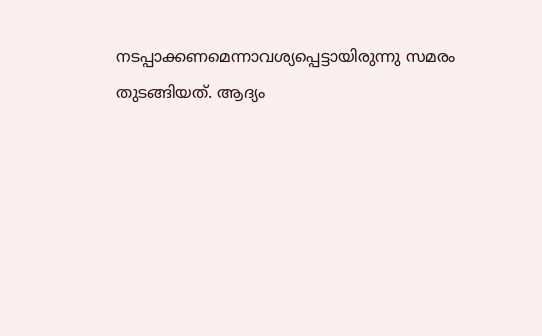നടപ്പാക്കണമെന്നാവശ്യപ്പെട്ടായിരുന്നു സമരം തുടങ്ങിയത്. ആദ്യം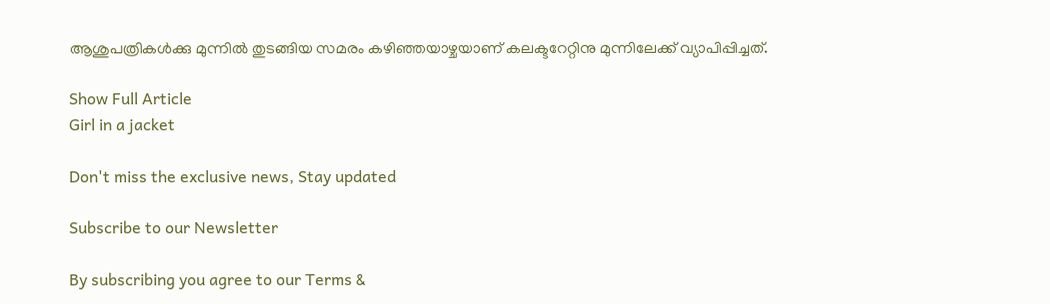ആശുപത്രികൾക്കു മുന്നിൽ തുടങ്ങിയ സമരം കഴിഞ്ഞയാഴ്ചയാണ് കലക്ടറേറ്റിനു മുന്നിലേക്ക് വ്യാപിപ്പിച്ചത്.

Show Full Article
Girl in a jacket

Don't miss the exclusive news, Stay updated

Subscribe to our Newsletter

By subscribing you agree to our Terms &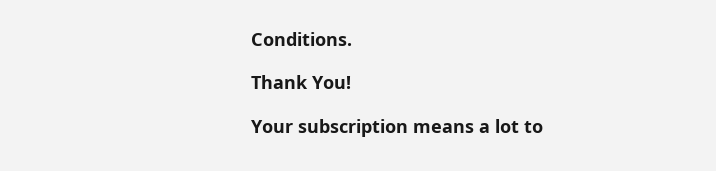Conditions.

Thank You!

Your subscription means a lot to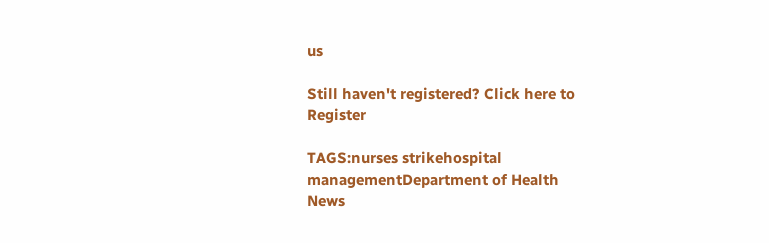us

Still haven't registered? Click here to Register

TAGS:nurses strikehospital managementDepartment of Health
News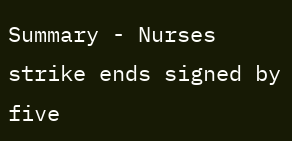Summary - Nurses strike ends signed by five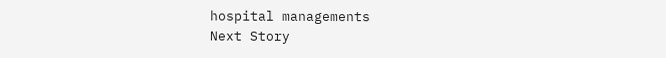hospital managements
Next Story